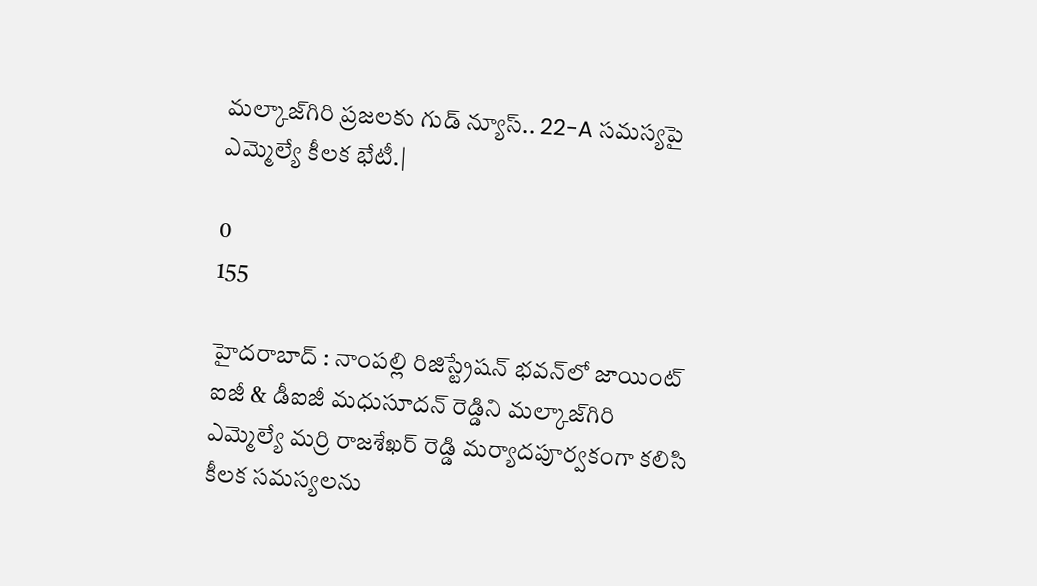మల్కాజ్‌గిరి ప్రజలకు గుడ్ న్యూస్.. 22-A సమస్యపై ఎమ్మెల్యే కీలక భేటీ.|

0
155

హైదరాబాద్ : నాంపల్లి రిజిస్ట్రేషన్ భవన్‌లో జాయింట్ ఐజీ & డీఐజీ మధుసూదన్ రెడ్డిని మల్కాజ్‌గిరి ఎమ్మెల్యే మర్రి రాజశేఖర్ రెడ్డి మర్యాదపూర్వకంగా కలిసి కీలక సమస్యలను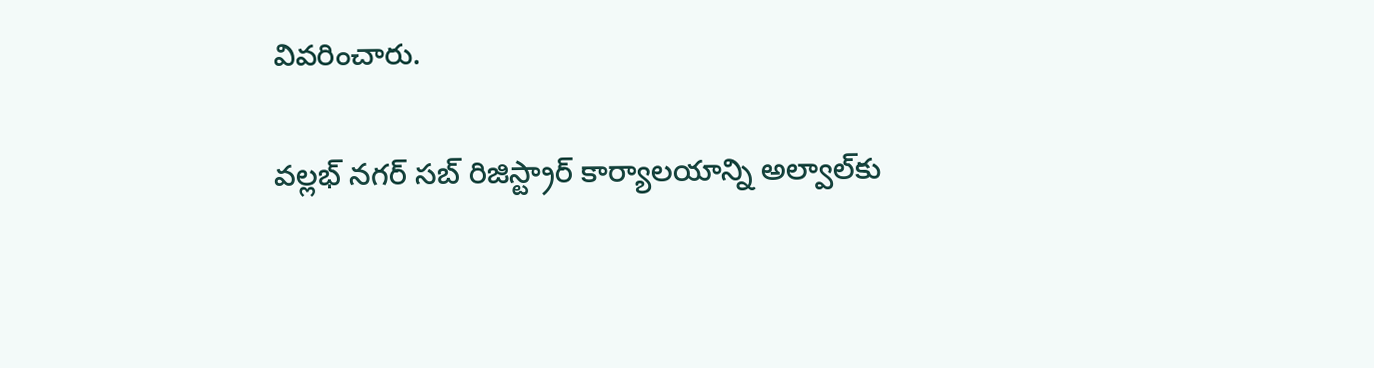వివరించారు.

వల్లభ్ నగర్ సబ్ రిజిస్ట్రార్ కార్యాలయాన్ని అల్వాల్‌కు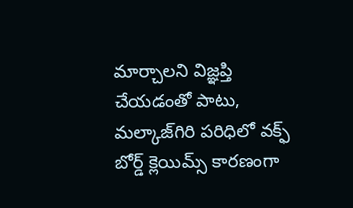మార్చాలని విజ్ఞప్తి చేయడంతో పాటు, మల్కాజ్‌గిరి పరిధిలో వక్ఫ్ బోర్డ్ క్లెయిమ్స్ కారణంగా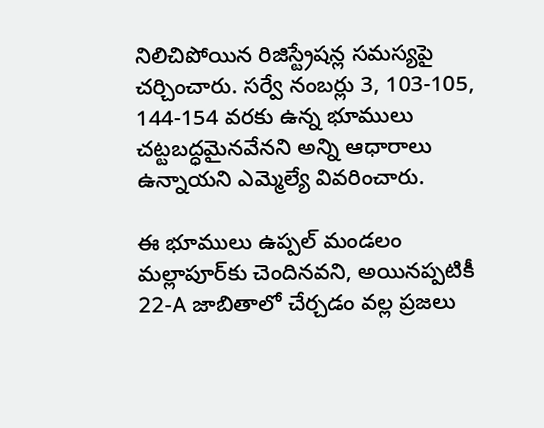నిలిచిపోయిన రిజిస్ట్రేషన్ల సమస్యపై చర్చించారు. సర్వే నంబర్లు 3, 103-105, 144-154 వరకు ఉన్న భూములు చట్టబద్ధమైనవేనని అన్ని ఆధారాలు ఉన్నాయని ఎమ్మెల్యే వివరించారు.

ఈ భూములు ఉప్పల్ మండలం మల్లాపూర్‌కు చెందినవని, అయినప్పటికీ 22-A జాబితాలో చేర్చడం వల్ల ప్రజలు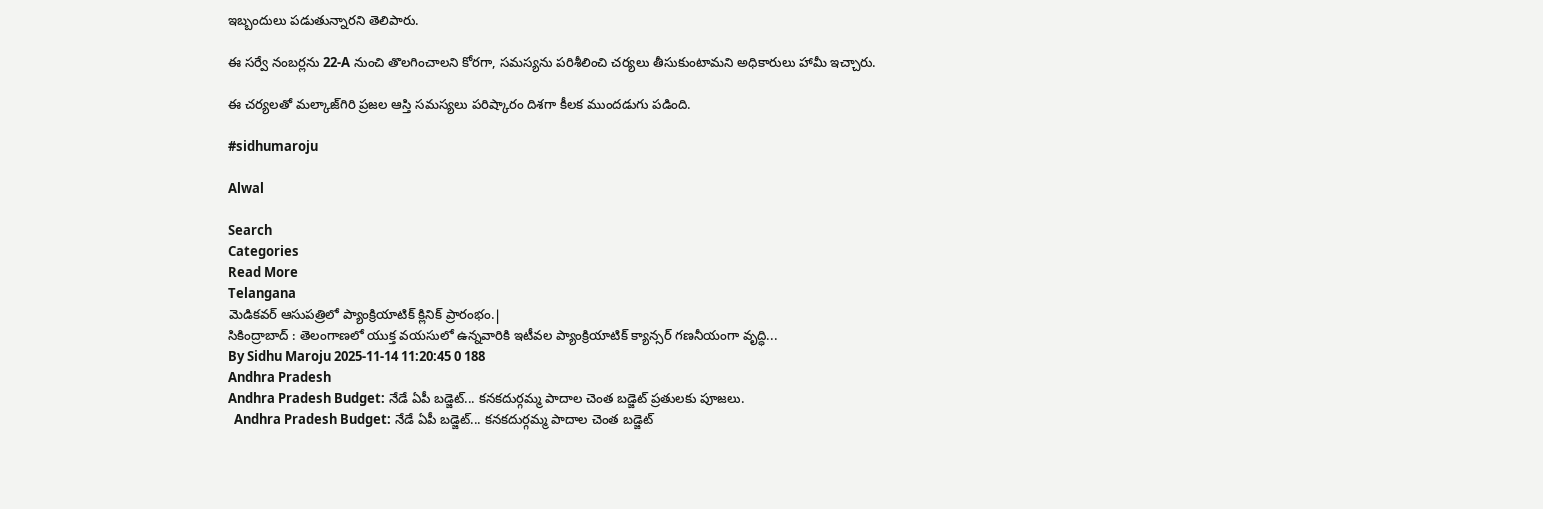ఇబ్బందులు పడుతున్నారని తెలిపారు.

ఈ సర్వే నంబర్లను 22-A నుంచి తొలగించాలని కోరగా, సమస్యను పరిశీలించి చర్యలు తీసుకుంటామని అధికారులు హామీ ఇచ్చారు.

ఈ చర్యలతో మల్కాజ్‌గిరి ప్రజల ఆస్తి సమస్యలు పరిష్కారం దిశగా కీలక ముందడుగు పడింది.

#sidhumaroju

Alwal

Search
Categories
Read More
Telangana
మెడికవర్ ఆసుపత్రిలో ప్యాంక్రియాటిక్ క్లినిక్ ప్రారంభం.|
సికింద్రాబాద్ : తెలంగాణలో యుక్త వయసులో ఉన్నవారికి ఇటీవల ప్యాంక్రియాటిక్ క్యాన్సర్ గణనీయంగా వృద్ధి...
By Sidhu Maroju 2025-11-14 11:20:45 0 188
Andhra Pradesh
Andhra Pradesh Budget: నేడే ఏపీ బడ్జెట్... కనకదుర్గమ్మ పాదాల చెంత బడ్జెట్ ప్రతులకు పూజలు.
  Andhra Pradesh Budget: నేడే ఏపీ బడ్జెట్... కనకదుర్గమ్మ పాదాల చెంత బడ్జెట్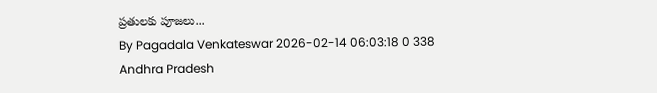ప్రతులకు పూజలు...
By Pagadala Venkateswar 2026-02-14 06:03:18 0 338
Andhra Pradesh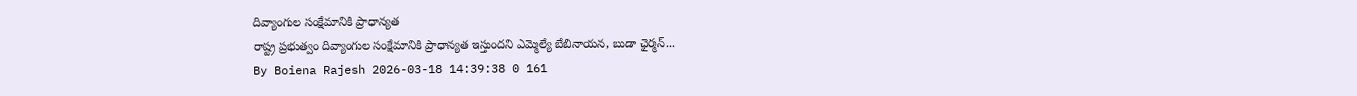దివ్యాంగుల సంక్షేమానికి ప్రాధాన్యత
రాష్ట్ర ప్రభుత్వం దివ్యాంగుల సంక్షేమానికి ప్రాధాన్యత ఇస్తుందని ఎమ్మెల్యే బేబినాయన, బుడా ఛైర్మన్...
By Boiena Rajesh 2026-03-18 14:39:38 0 161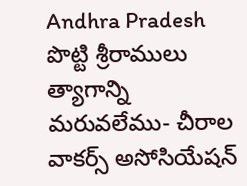Andhra Pradesh
పొట్టి శ్రీరాములు త్యాగాన్ని మరువలేము- చీరాల వాకర్స్ అసోసియేషన్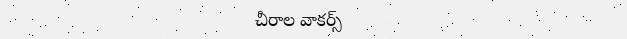చీరాల వాకర్స్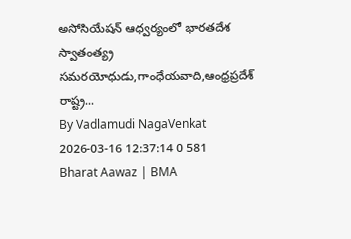అసోసియేషన్ ఆధ్వర్యంలో భారతదేశ స్వాతంత్య్ర సమరయోధుడు,గాంధేయవాది,ఆంధ్రప్రదేశ్ రాష్ట్ర...
By Vadlamudi NagaVenkat 2026-03-16 12:37:14 0 581
Bharat Aawaz | BMA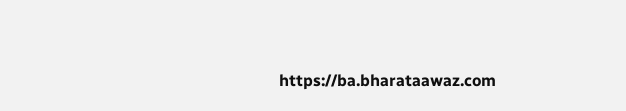https://ba.bharataawaz.com